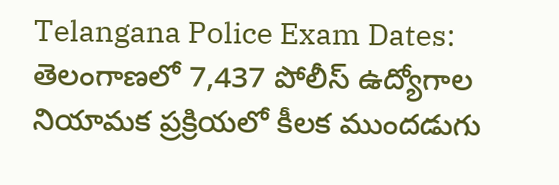Telangana Police Exam Dates: తెలంగాణలో 7,437 పోలీస్ ఉద్యోగాల నియామక ప్రక్రియలో కీలక ముందడుగు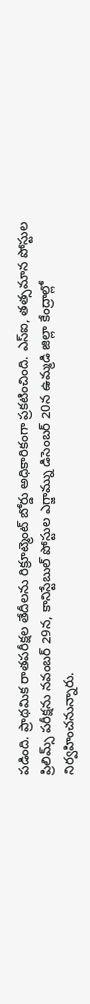పడింది. ప్రాథమిక రాతపరీక్షల తేదీలను రిక్రూట్మెంట్ బోర్డు అధికారికంగా ప్రకటించింది. ఎస్ఐ, తత్సమాన పోస్టుల ప్రిలిమ్స్ పరీక్షను నవంబర్ 29న, కానిస్టేబుల్ పోస్టుల ఎగ్జామ్ను డిసెంబర్ 20న ఉమ్మడి జిల్లా కేంద్రాల్లో నిర్వహించనున్నారు.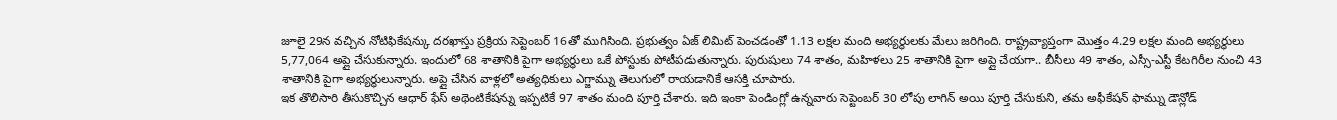జూలై 29న వచ్చిన నోటిఫికేషన్కు దరఖాస్తు ప్రక్రియ సెప్టెంబర్ 16తో ముగిసింది. ప్రభుత్వం ఏజ్ లిమిట్ పెంచడంతో 1.13 లక్షల మంది అభ్యర్థులకు మేలు జరిగింది. రాష్ట్రవ్యాప్తంగా మొత్తం 4.29 లక్షల మంది అభ్యర్థులు 5,77,064 అప్లై చేసుకున్నారు. ఇందులో 68 శాతానికి పైగా అభ్యర్థులు ఒకే పోస్టుకు పోటీపడుతున్నారు. పురుషులు 74 శాతం, మహిళలు 25 శాతానికి పైగా అప్లై చేయగా.. బీసీలు 49 శాతం, ఎస్సీ-ఎస్టీ కేటగిరీల నుంచి 43 శాతానికి పైగా అభ్యర్థులున్నారు. అప్లై చేసిన వాళ్లలో అత్యధికులు ఎగ్జామ్ను తెలుగులో రాయడానికే ఆసక్తి చూపారు.
ఇక తొలిసారి తీసుకొచ్చిన ఆధార్ ఫేస్ అథెంటికేషన్ను ఇప్పటికే 97 శాతం మంది పూర్తి చేశారు. ఇది ఇంకా పెండింగ్లో ఉన్నవారు సెప్టెంబర్ 30 లోపు లాగిన్ అయి పూర్తి చేసుకుని, తమ అఫీకేషన్ ఫామ్ను డౌన్లోడ్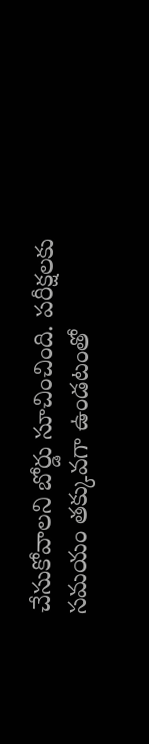చేసుకోవాలని బోర్డు సూచించింది. పరీక్షలకు సమయం తక్కువగా ఉండటంతో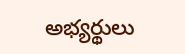అభ్యర్థులు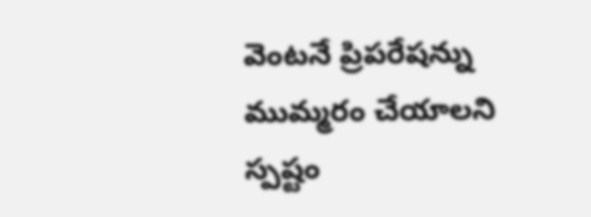వెంటనే ప్రిపరేషన్ను ముమ్మరం చేయాలని స్పష్టం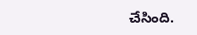చేసింది.